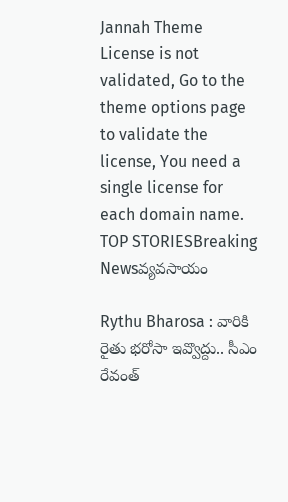Jannah Theme License is not validated, Go to the theme options page to validate the license, You need a single license for each domain name.
TOP STORIESBreaking Newsవ్యవసాయం

Rythu Bharosa : వారికి రైతు భరోసా ఇవ్వొద్దు.. సీఎం రేవంత్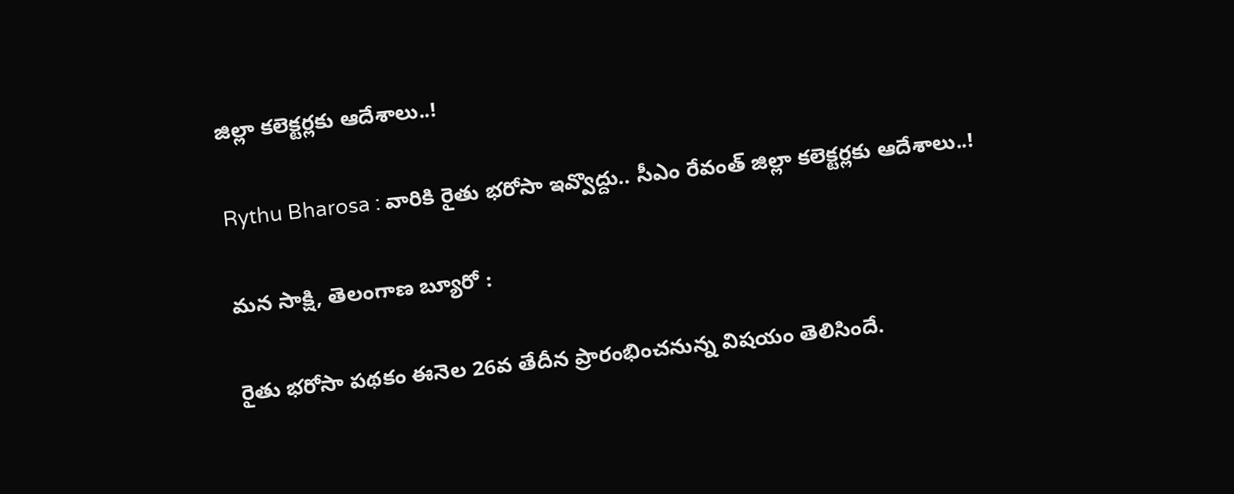జిల్లా కలెక్టర్లకు ఆదేశాలు..!

Rythu Bharosa : వారికి రైతు భరోసా ఇవ్వొద్దు.. సీఎం రేవంత్ జిల్లా కలెక్టర్లకు ఆదేశాలు..!

మన సాక్షి, తెలంగాణ బ్యూరో :

రైతు భరోసా పథకం ఈనెల 26వ తేదీన ప్రారంభించనున్న విషయం తెలిసిందే.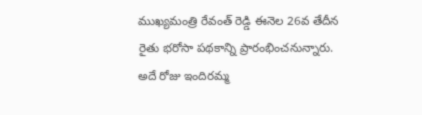ముఖ్యమంత్రి రేవంత్ రెడ్డి ఈనెల 26వ తేదీన రైతు భరోసా పథకాన్ని ప్రారంభించనున్నారు. అదే రోజు ఇందిరమ్మ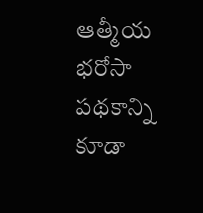ఆత్మీయ భరోసా పథకాన్ని కూడా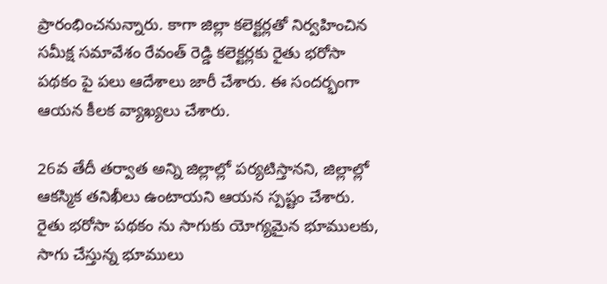ప్రారంభించనున్నారు. కాగా జిల్లా కలెక్టర్లతో నిర్వహించిన సమీక్ష సమావేశం రేవంత్ రెడ్డి కలెక్టర్లకు రైతు భరోసా పథకం పై పలు ఆదేశాలు జారీ చేశారు. ఈ సందర్భంగా ఆయన కీలక వ్యాఖ్యలు చేశారు.

26వ తేదీ తర్వాత అన్ని జిల్లాల్లో పర్యటిస్తానని, జిల్లాల్లో ఆకస్మిక తనిఖీలు ఉంటాయని ఆయన స్పష్టం చేశారు. రైతు భరోసా పథకం ను సాగుకు యోగ్యమైన భూములకు, సాగు చేస్తున్న భూములు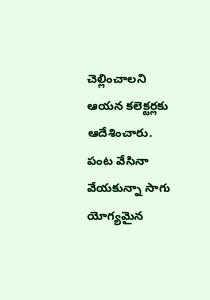చెల్లించాలని ఆయన కలెక్టర్లకు ఆదేశించారు. పంట వేసినా వేయకున్నా సాగు యోగ్యమైన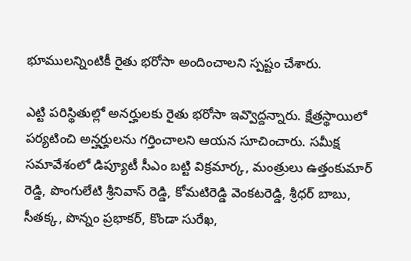భూములన్నింటికీ రైతు భరోసా అందించాలని స్పష్టం చేశారు.

ఎట్టి పరిస్థితుల్లో అనర్హులకు రైతు భరోసా ఇవ్వొద్దన్నారు. క్షేత్రస్థాయిలో పర్యటించి అన్హర్హులను గర్తించాలని ఆయన సూచించారు. సమీక్ష సమావేశంలో డిప్యూటీ సీఎం బట్టి విక్రమార్క, మంత్రులు ఉత్తంకుమార్ రెడ్డి, పొంగులేటి శ్రీనివాస్ రెడ్డి, కోమటిరెడ్డి వెంకటరెడ్డి, శ్రీధర్ బాబు, సీతక్క, పొన్నం ప్రభాకర్, కొండా సురేఖ,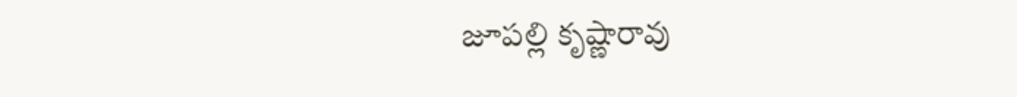జూపల్లి కృష్ణారావు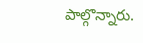పాల్గొన్నారు.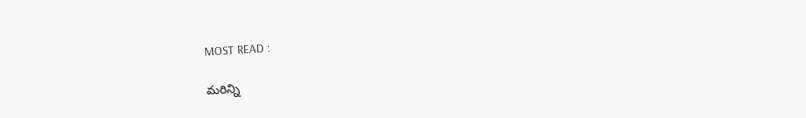MOST READ :

మరిన్ని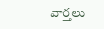వార్తలు